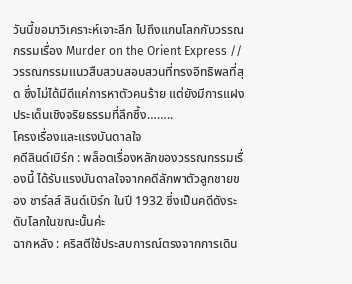วันนี้ขอมาวิเคราะห์เจาะลึก ไปถึงแกนโลกกับวรรณกรรมเรื่อง Murder on the Orient Express // วรรณกรรมแนวสืบสวนสอบสวนที่ทรงอิทธิพลที่สุด ซึ่งไม่ได้มีดีแค่การหาตัวคนร้าย แต่ยังมีการแฝงประเด็นเชิงจริยธรรมที่ลึกซึ้ง……..
โครงเรื่องและแรงบันดาลใจ
คดีลินด์เบิร์ก : พล็อตเรื่องหลักของวรรณกรรมเรื่องนี้ ได้รับแรงบันดาลใจจากคดีลักพาตัวลูกชายของ ชาร์ลส์ ลินด์เบิร์ก ในปี 1932 ซึ่งเป็นคดีดังระดับโลกในขณะนั้นค่ะ
ฉากหลัง : คริสตีใช้ประสบการณ์ตรงจากการเดิน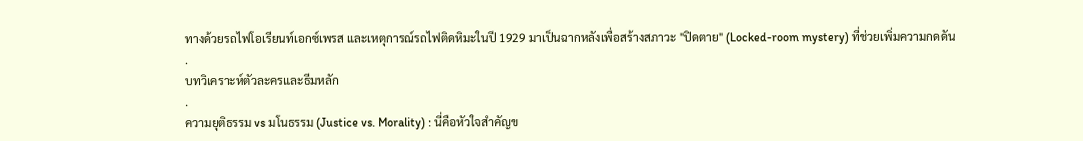ทางด้วยรถไฟโอเรียนท์เอกซ์เพรส และเหตุการณ์รถไฟติดหิมะในปี 1929 มาเป็นฉากหลังเพื่อสร้างสภาวะ "ปิดตาย" (Locked-room mystery) ที่ช่วยเพิ่มความกดดัน
.
บทวิเคราะห์ตัวละครและธีมหลัก
.
ความยุติธรรม vs มโนธรรม (Justice vs. Morality) : นี่คือหัวใจสำคัญข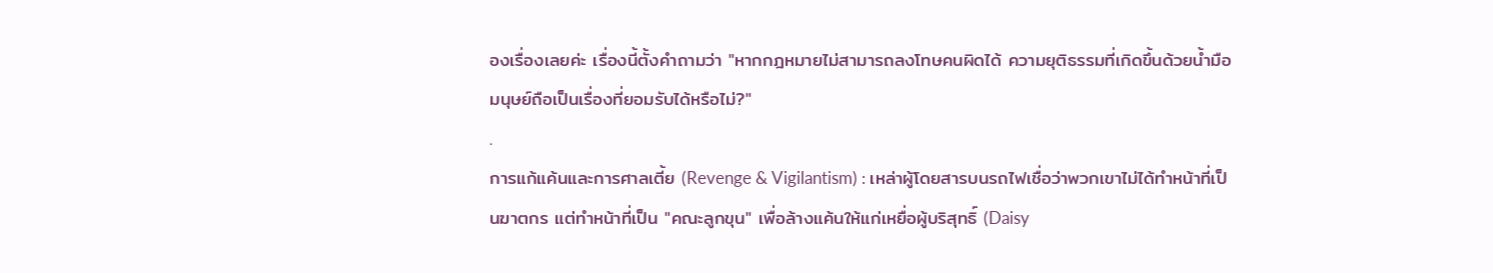องเรื่องเลยค่ะ เรื่องนี้ตั้งคำถามว่า "หากกฎหมายไม่สามารถลงโทษคนผิดได้ ความยุติธรรมที่เกิดขึ้นด้วยน้ำมือมนุษย์ถือเป็นเรื่องที่ยอมรับได้หรือไม่?"
.
การแก้แค้นและการศาลเตี้ย (Revenge & Vigilantism) : เหล่าผู้โดยสารบนรถไฟเชื่อว่าพวกเขาไม่ได้ทำหน้าที่เป็นฆาตกร แต่ทำหน้าที่เป็น "คณะลูกขุน" เพื่อล้างแค้นให้แก่เหยื่อผู้บริสุทธิ์ (Daisy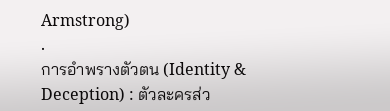Armstrong)
.
การอำพรางตัวตน (Identity & Deception) : ตัวละครส่ว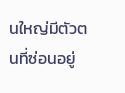นใหญ่มีตัวตนที่ซ่อนอยู่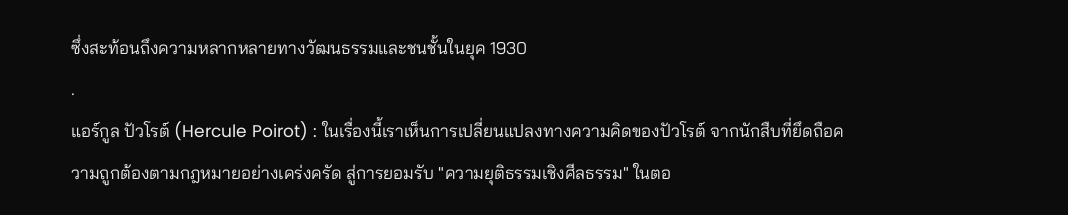ซึ่งสะท้อนถึงความหลากหลายทางวัฒนธรรมและชนชั้นในยุค 1930
.
แอร์กูล ปัวโรต์ (Hercule Poirot) : ในเรื่องนี้เราเห็นการเปลี่ยนแปลงทางความคิดของปัวโรต์ จากนักสืบที่ยึดถือความถูกต้องตามกฎหมายอย่างเคร่งครัด สู่การยอมรับ "ความยุติธรรมเชิงศีลธรรม" ในตอ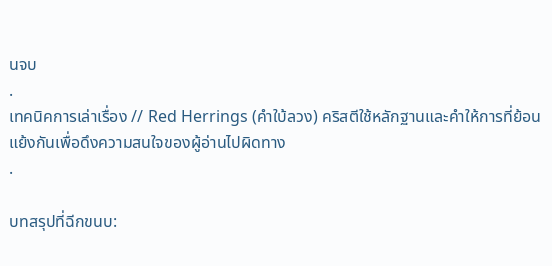นจบ
.
เทคนิคการเล่าเรื่อง // Red Herrings (คำใบ้ลวง) คริสตีใช้หลักฐานและคำให้การที่ย้อนแย้งกันเพื่อดึงความสนใจของผู้อ่านไปผิดทาง
.

บทสรุปที่ฉีกขนบ: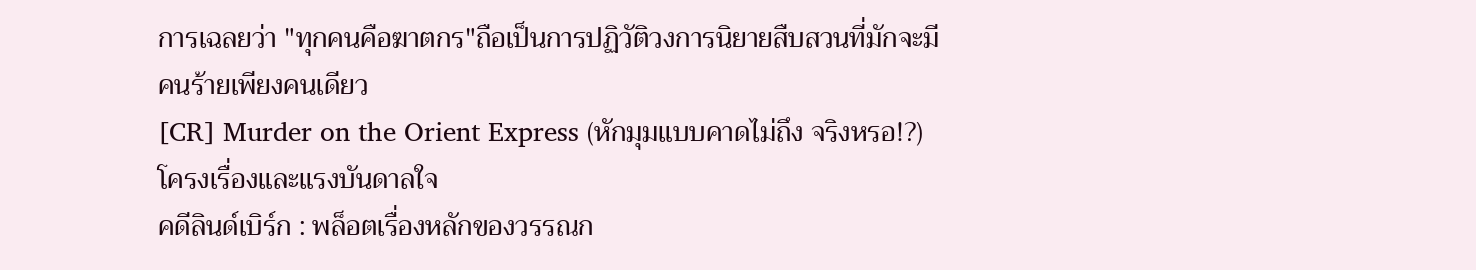การเฉลยว่า "ทุกคนคือฆาตกร"ถือเป็นการปฏิวัติวงการนิยายสืบสวนที่มักจะมีคนร้ายเพียงคนเดียว
[CR] Murder on the Orient Express (หักมุมแบบคาดไม่ถึง จริงหรอ!?)
โครงเรื่องและแรงบันดาลใจ
คดีลินด์เบิร์ก : พล็อตเรื่องหลักของวรรณก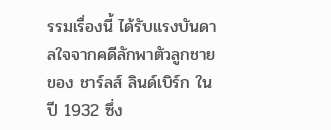รรมเรื่องนี้ ได้รับแรงบันดาลใจจากคดีลักพาตัวลูกชายของ ชาร์ลส์ ลินด์เบิร์ก ในปี 1932 ซึ่ง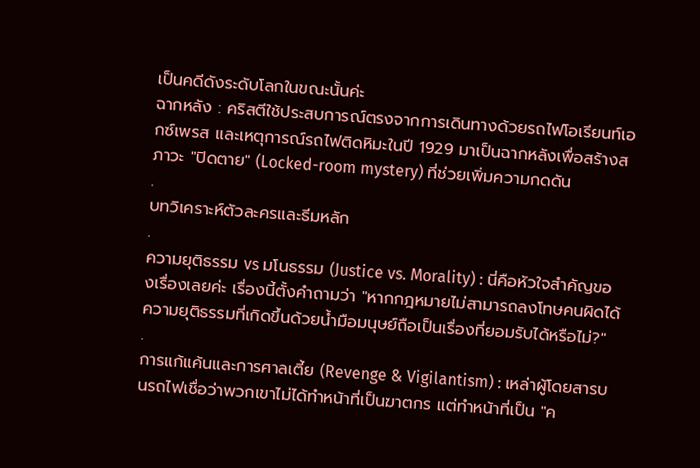เป็นคดีดังระดับโลกในขณะนั้นค่ะ
ฉากหลัง : คริสตีใช้ประสบการณ์ตรงจากการเดินทางด้วยรถไฟโอเรียนท์เอกซ์เพรส และเหตุการณ์รถไฟติดหิมะในปี 1929 มาเป็นฉากหลังเพื่อสร้างสภาวะ "ปิดตาย" (Locked-room mystery) ที่ช่วยเพิ่มความกดดัน
.
บทวิเคราะห์ตัวละครและธีมหลัก
.
ความยุติธรรม vs มโนธรรม (Justice vs. Morality) : นี่คือหัวใจสำคัญของเรื่องเลยค่ะ เรื่องนี้ตั้งคำถามว่า "หากกฎหมายไม่สามารถลงโทษคนผิดได้ ความยุติธรรมที่เกิดขึ้นด้วยน้ำมือมนุษย์ถือเป็นเรื่องที่ยอมรับได้หรือไม่?"
.
การแก้แค้นและการศาลเตี้ย (Revenge & Vigilantism) : เหล่าผู้โดยสารบนรถไฟเชื่อว่าพวกเขาไม่ได้ทำหน้าที่เป็นฆาตกร แต่ทำหน้าที่เป็น "ค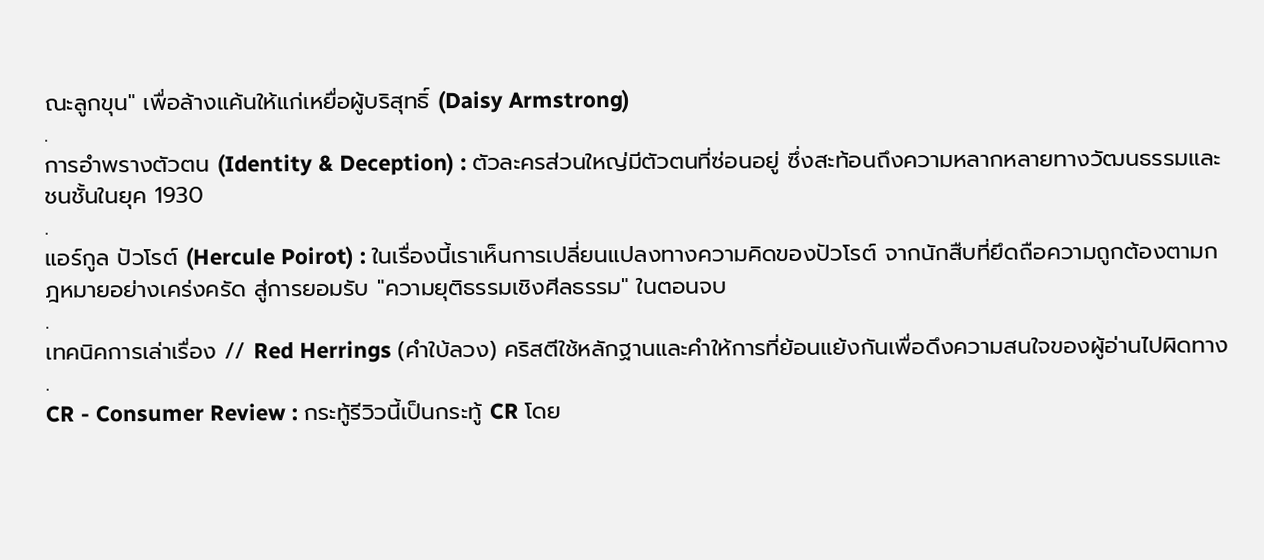ณะลูกขุน" เพื่อล้างแค้นให้แก่เหยื่อผู้บริสุทธิ์ (Daisy Armstrong)
.
การอำพรางตัวตน (Identity & Deception) : ตัวละครส่วนใหญ่มีตัวตนที่ซ่อนอยู่ ซึ่งสะท้อนถึงความหลากหลายทางวัฒนธรรมและชนชั้นในยุค 1930
.
แอร์กูล ปัวโรต์ (Hercule Poirot) : ในเรื่องนี้เราเห็นการเปลี่ยนแปลงทางความคิดของปัวโรต์ จากนักสืบที่ยึดถือความถูกต้องตามกฎหมายอย่างเคร่งครัด สู่การยอมรับ "ความยุติธรรมเชิงศีลธรรม" ในตอนจบ
.
เทคนิคการเล่าเรื่อง // Red Herrings (คำใบ้ลวง) คริสตีใช้หลักฐานและคำให้การที่ย้อนแย้งกันเพื่อดึงความสนใจของผู้อ่านไปผิดทาง
.
CR - Consumer Review : กระทู้รีวิวนี้เป็นกระทู้ CR โดย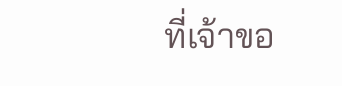ที่เจ้าขอ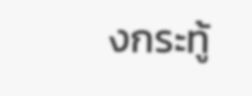งกระทู้